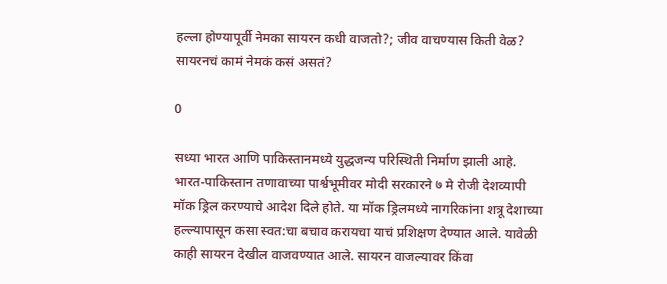हल्ला होण्यापूर्वी नेमका सायरन कधी वाजतो?; जीव वाचण्यास किती वेळ? सायरनचं कामं नेमकं कसं असतं?

0

सध्या भारत आणि पाकिस्तानमध्ये युद्धजन्य परिस्थिती निर्माण झाली आहे. भारत-पाकिस्तान तणावाच्या पार्श्वभूमीवर मोदी सरकारने ७ मे रोजी देशव्यापी मॉक ड्रिल करण्याचे आदेश दिले होते. या मॉक ड्रिलमध्ये नागरिकांना शत्रू देशाच्या हल्ल्यापासून कसा स्वत:चा बचाव करायचा याचं प्रशिक्षण देण्यात आले. यावेळी काही सायरन देखील वाजवण्यात आले. सायरन वाजल्यावर किंवा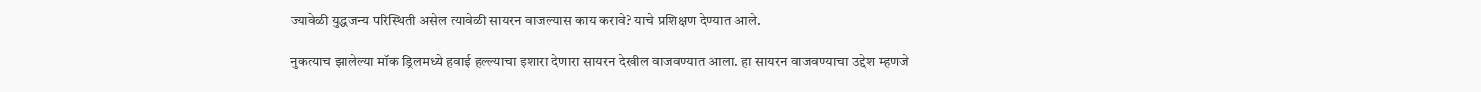ज्यावेळी युद्धजन्य परिस्थिती असेल त्यावेळी सायरन वाजल्यास काय करावे? याचे प्रशिक्षण देण्यात आले.

नुकत्याच झालेल्या मॉक ड्रिलमध्ये हवाई हल्ल्याचा इशारा देणारा सायरन देखील वाजवण्यात आला. हा सायरन वाजवण्याचा उद्देश म्हणजे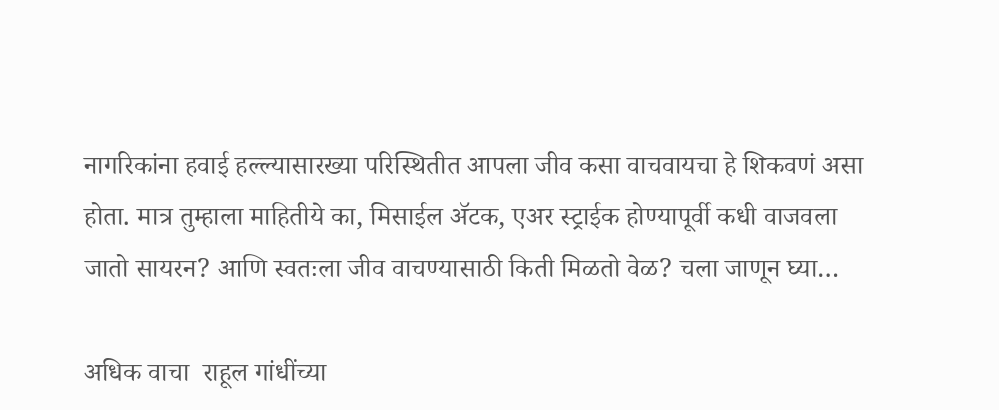नागरिकांना हवाई हल्ल्यासारख्या परिस्थितीत आपला जीव कसा वाचवायचा हे शिकवणं असा होता. मात्र तुम्हाला माहितीये का, मिसाईल ॲटक, एअर स्ट्राईक होण्यापूर्वी कधी वाजवला जातो सायरन? आणि स्वतःला जीव वाचण्यासाठी किती मिळतो वेळ? चला जाणून घ्या…

अधिक वाचा  राहूल गांधींच्या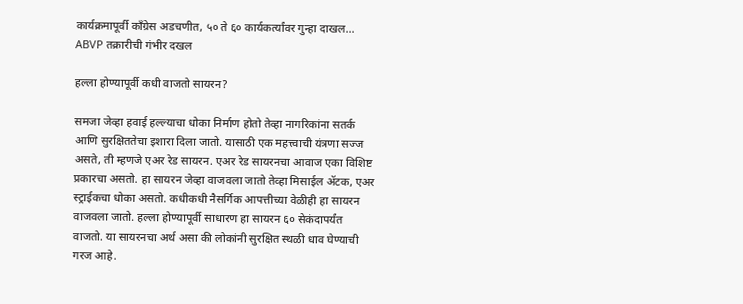कार्यक्रमापूर्वी काँग्रेस अडचणीत, ५० ते ६० कार्यकर्त्यांवर गुन्हा दाखल… ABVP तक्रारीची गंभीर दखल

हल्ला होण्यापूर्वी कधी वाजतो सायरन?

समजा जेव्हा हवाई हल्ल्याचा धोका निर्माण होतो तेव्हा नागरिकांना सतर्क आणि सुरक्षिततेचा इशारा दिला जातो. यासाठी एक महत्त्वाची यंत्रणा सज्ज असते, ती म्हणजे एअर रेड सायरन. एअर रेड सायरनचा आवाज एका विशिष्ट प्रकारचा असतो. हा सायरन जेव्हा वाजवला जातो तेव्हा मिसाईल ॲटक, एअर स्ट्राईकचा धोका असतो. कधीकधी नैसर्गिक आपत्तीच्या वेळीही हा सायरन वाजवला जातो. हल्ला होण्यापूर्वी साधारण हा सायरन ६० सेकंदापर्यंत वाजतो. या सायरनचा अर्थ असा की लोकांनी सुरक्षित स्थळी धाव घेण्याची गरज आहे.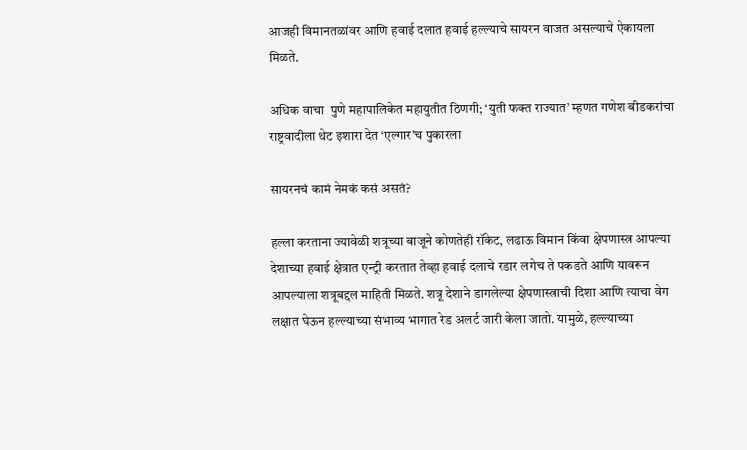आजही विमानतळांवर आणि हवाई दलात हवाई हल्ल्याचे सायरन वाजत असल्याचे ऐकायला मिळते.

अधिक वाचा  पुणे महापालिकेत महायुतीत ठिणगी; ‘युती फक्त राज्यात’ म्हणत गणेश बीडकरांचा राष्ट्रवादीला थेट इशारा देत ‘एल्गार’च पुकारला

सायरनचं कामं नेमकं कसं असतं?

हल्ला करताना ज्यावेळी शत्रूच्या बाजूने कोणतेही रॉकेट, लढाऊ विमान किंवा क्षेपणास्त्र आपल्या देशाच्या हवाई क्षेत्रात एन्ट्री करतात तेव्हा हवाई दलाचे रडार लगेच ते पकडते आणि यावरून आपल्याला शत्रूबद्दल माहिती मिळते. शत्रू देशाने डागलेल्या क्षेपणास्त्राची दिशा आणि त्याचा वेग लक्षात घेऊन हल्ल्याच्या संभाव्य भागात रेड अलर्ट जारी केला जातो. यामुळे, हल्ल्याच्या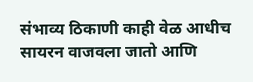संभाव्य ठिकाणी काही वेळ आधीच सायरन वाजवला जातो आणि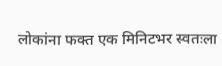लोकांना फक्त एक मिनिटभर स्वतःला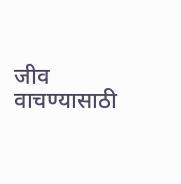जीव वाचण्यासाठी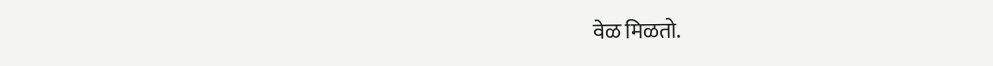वेळ मिळतो.